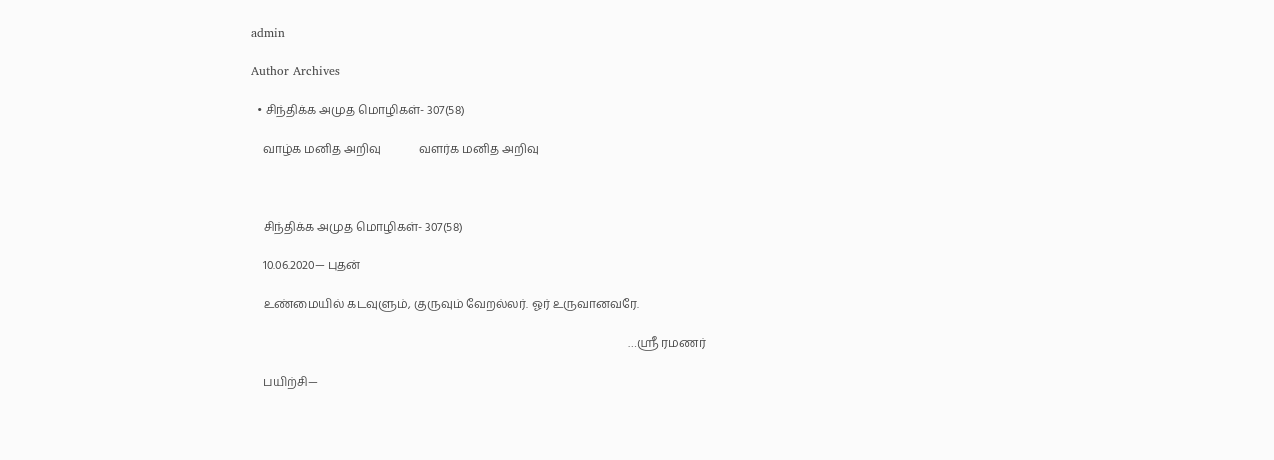admin

Author Archives

  • சிந்திக்க அமுத மொழிகள்- 307(58)

    வாழ்க மனித அறிவு             வளர்க மனித அறிவு



    சிந்திக்க அமுத மொழிகள்- 307(58)

    10.06.2020— புதன்

    உண்மையில் கடவுளும், குருவும் வேறல்லர். ஓர் உருவானவரே.

                                                                                                                                 …ஸ்ரீ ரமணர்

    பயிற்சி—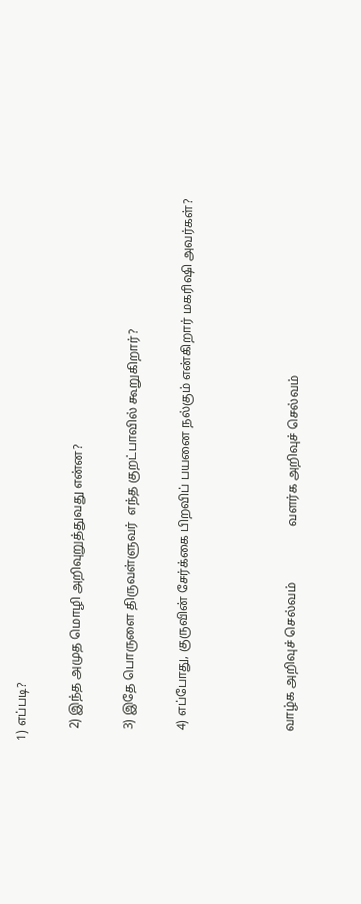1) எப்படி?

    2) இந்த அமுத மொழி அறிவுறுத்துவது என்ன?

    3) இதே பொருளை திருவள்ளுவர்  எந்த குறட்பாவில் கூறுகிறார்?

    4) எப்போது, குருவின் சேர்க்கை பிறவிப் பயனை நல்கும் என்கிறார் மகரிஷி அவர்கள்?



    வாழ்க அறிவுச் செல்வம்                  வளர்க அறிவுச் செல்வம்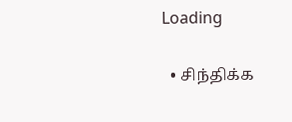Loading

  • சிந்திக்க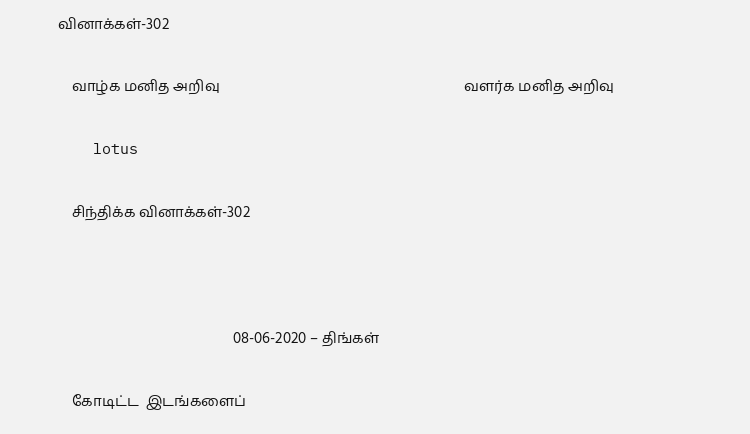வினாக்கள்-302

    வாழ்க மனித அறிவு                                                                   வளர்க மனித அறிவு

    lotus

    சிந்திக்க வினாக்கள்-302



                                                08-06-2020 – திங்கள்

    கோடிட்ட  இடங்களைப்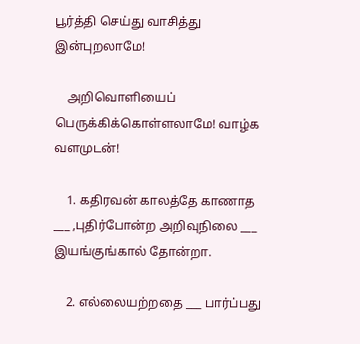பூர்த்தி செய்து வாசித்து இன்புறலாமே!

    அறிவொளியைப் பெருக்கிக்கொள்ளலாமே! வாழ்க வளமுடன்!

    1. கதிரவன் காலத்தே காணாத ___ ,புதிர்போன்ற அறிவுநிலை ___ இயங்குங்கால் தோன்றா.

    2. எல்லையற்றதை ___ பார்ப்பது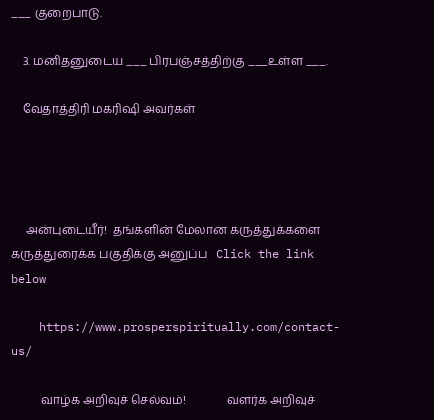___ குறைபாடு.

    3. மனிதனுடைய ___ பிரபஞ்சத்திற்கு ___உள்ள ___.

    வேதாத்திரி மகரிஷி அவர்கள்




     அன்புடையீர்!  தங்களின் மேலான கருத்துக்களை கருத்துரைக்க பகுதிக்கு அனுப்ப   Click the link below

    https://www.prosperspiritually.com/contact-us/

          வாழ்க அறிவுச் செல்வம்!              வளர்க அறிவுச்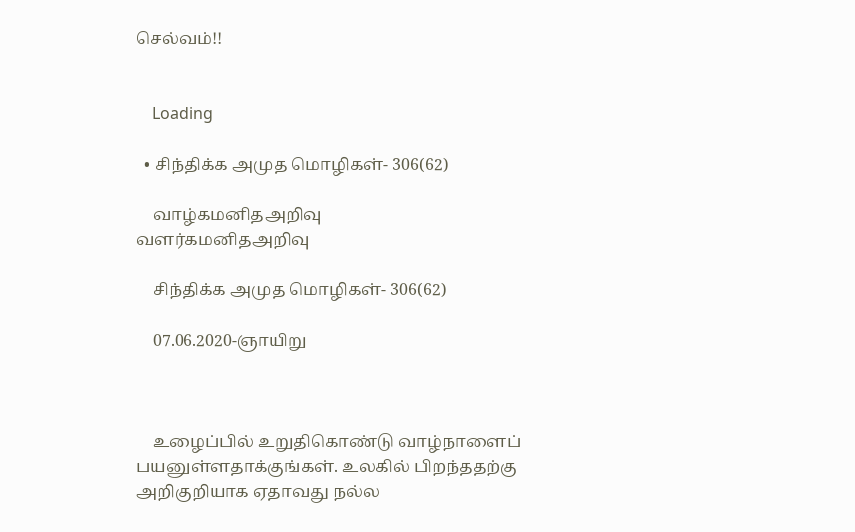செல்வம்!!


    Loading

  • சிந்திக்க அமுத மொழிகள்- 306(62)

    வாழ்கமனிதஅறிவு                                               வளர்கமனிதஅறிவு

    சிந்திக்க அமுத மொழிகள்- 306(62)

    07.06.2020-ஞாயிறு



    உழைப்பில் உறுதிகொண்டு வாழ்நாளைப் பயனுள்ளதாக்குங்கள். உலகில் பிறந்ததற்கு அறிகுறியாக ஏதாவது நல்ல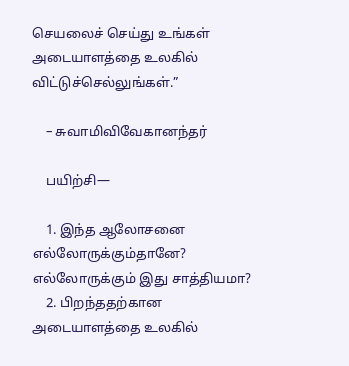செயலைச் செய்து உங்கள் அடையாளத்தை உலகில் விட்டுச்செல்லுங்கள்.”

    – சுவாமிவிவேகானந்தர்

    பயிற்சி—

    1. இந்த ஆலோசனை எல்லோருக்கும்தானே? எல்லோருக்கும் இது சாத்தியமா?
    2. பிறந்ததற்கான அடையாளத்தை உலகில்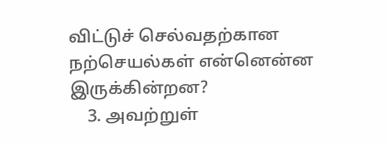விட்டுச் செல்வதற்கான நற்செயல்கள் என்னென்ன இருக்கின்றன?
    3. அவற்றுள்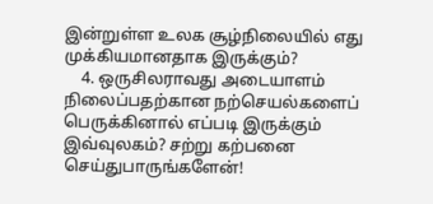இன்றுள்ள உலக சூழ்நிலையில் எது முக்கியமானதாக இருக்கும்?
    4. ஒருசிலராவது அடையாளம் நிலைப்பதற்கான நற்செயல்களைப் பெருக்கினால் எப்படி இருக்கும் இவ்வுலகம்? சற்று கற்பனை செய்துபாருங்களேன்!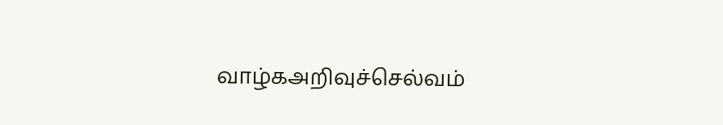வாழ்கஅறிவுச்செல்வம்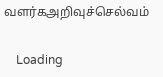வளர்கஅறிவுச்செல்வம்


    Loading